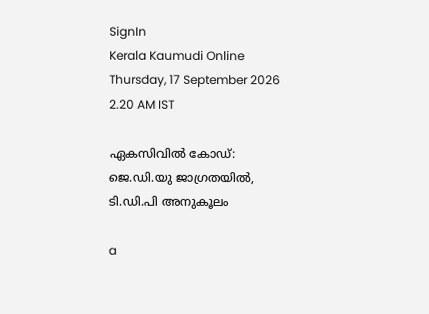SignIn
Kerala Kaumudi Online
Thursday, 17 September 2026 2.20 AM IST

ഏകസിവിൽ കോഡ്: ജെ.ഡി.യു ജാഗ്രതയിൽ, ടി.ഡി.പി അനുകൂലം

a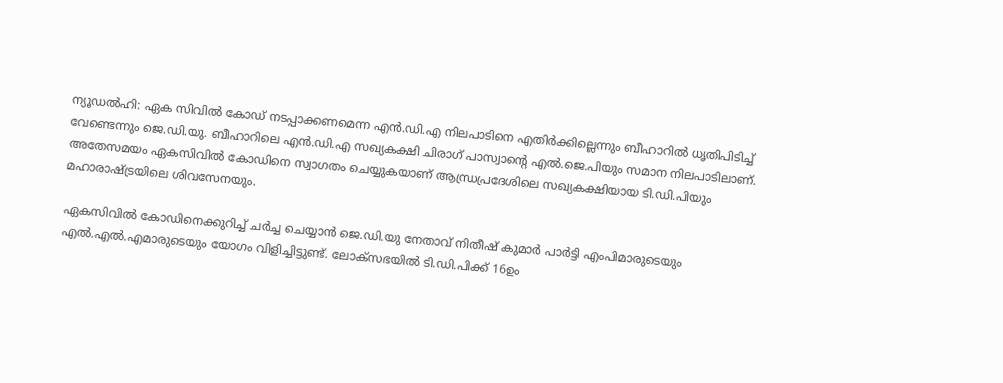ന്യൂഡൽഹി: ഏക സിവിൽ കോഡ് നടപ്പാക്കണമെന്ന എൻ.ഡി.എ നിലപാടിനെ എതിർക്കില്ലെന്നും ബീഹാറിൽ ധൃതിപിടിച്ച് വേണ്ടെന്നും ജെ.ഡി.യു. ബീഹാറിലെ എൻ.ഡി.എ സഖ്യകക്ഷി ചിരാഗ് പാസ്വാന്റെ എൽ.ജെ.പിയും സമാന നിലപാടിലാണ്. അതേസമയം ഏകസിവിൽ കോഡിനെ സ്വാഗതം ചെയ്യുകയാണ് ആന്ധ്രപ്രദേശിലെ സഖ്യകക്ഷിയായ ടി.ഡി.പിയും മഹാരാഷ്‌ട്രയിലെ ശിവസേനയും.

ഏകസിവിൽ കോഡിനെക്കുറിച്ച് ചർച്ച ചെയ്യാൻ ജെ.ഡി.യു നേതാവ് നിതീഷ് കുമാർ പാർട്ടി എംപിമാരുടെയും എൽ.എൽ.എമാരുടെയും യോഗം വിളിച്ചിട്ടുണ്ട്. ലോക്‌സഭയിൽ ടി.ഡി.പിക്ക് 16ഉം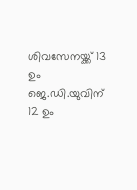ശിവസേനയ്ക്ക് 13 ഉം ജെ.ഡി.യുവിന് 12 ഉം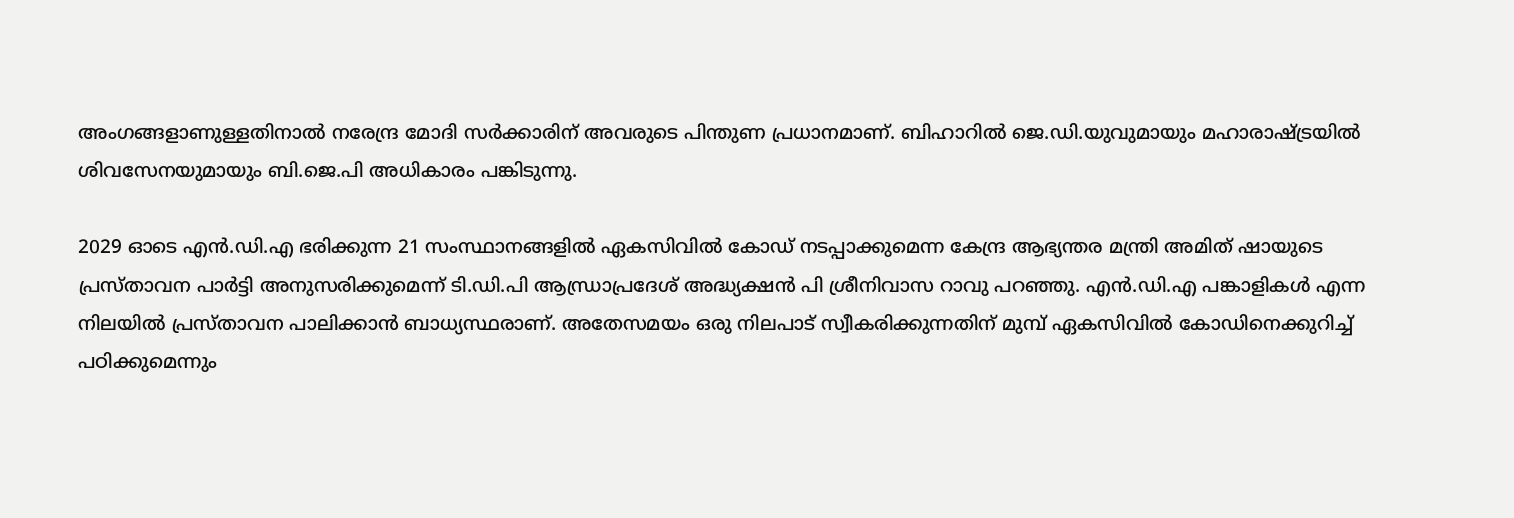അംഗങ്ങളാണുള്ളതിനാൽ നരേന്ദ്ര മോദി സർക്കാരിന് അവരുടെ പിന്തുണ പ്രധാനമാണ്. ബിഹാറിൽ ജെ.ഡി.യുവുമായും മഹാരാഷ്ട്രയിൽ ശിവസേനയുമായും ബി.ജെ.പി അധികാരം പങ്കിടുന്നു.

2029 ഓടെ എൻ.ഡി.എ ഭരിക്കുന്ന 21 സംസ്ഥാനങ്ങളിൽ ഏകസിവിൽ കോഡ് നടപ്പാക്കുമെന്ന കേന്ദ്ര ആഭ്യന്തര മന്ത്രി അമിത് ഷായുടെ പ്രസ്താവന പാർട്ടി അനുസരിക്കുമെന്ന് ടി.ഡി.പി ആന്ധ്രാപ്രദേശ് അദ്ധ്യക്ഷൻ പി ശ്രീനിവാസ റാവു പറഞ്ഞു. എൻ.ഡി.എ പങ്കാളികൾ എന്ന നിലയിൽ പ്രസ്താവന പാലിക്കാൻ ബാധ്യസ്ഥരാണ്. അതേസമയം ഒരു നിലപാട് സ്വീകരിക്കുന്നതിന് മുമ്പ് ഏകസിവിൽ കോഡിനെക്കുറിച്ച് പഠിക്കുമെന്നും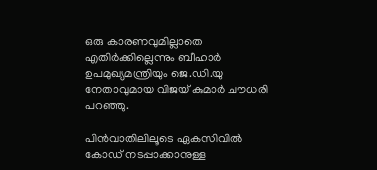ഒരു കാരണവുമില്ലാതെ എതിർക്കില്ലെന്നും ബീഹാർ ഉപമുഖ്യമന്ത്രിയും ജെ.ഡി.യു നേതാവുമായ വിജയ് കുമാർ ചൗധരി പറഞ്ഞു.

പിൻവാതിലിലൂടെ ഏകസിവിൽ കോഡ് നടപ്പാക്കാനുള്ള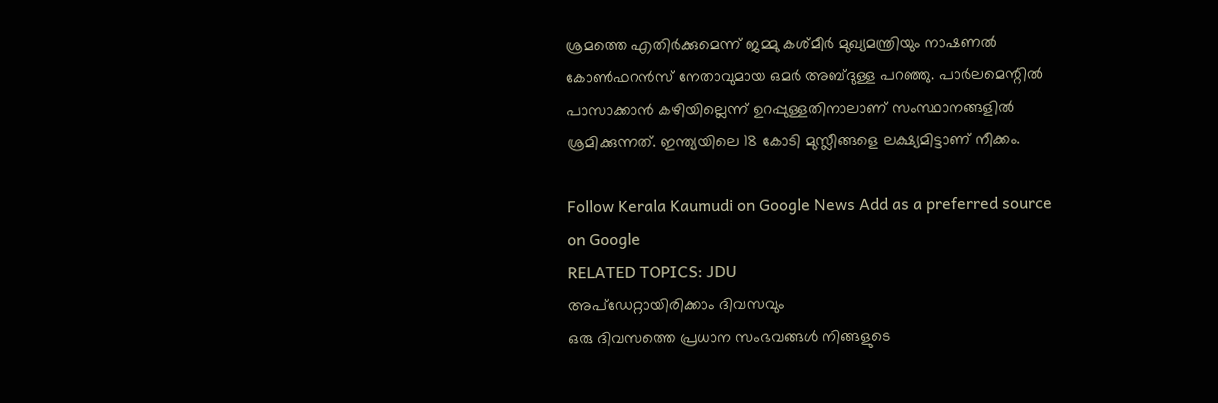ശ്രമത്തെ എതിർക്കുമെന്ന് ജമ്മു കശ്മീർ മുഖ്യമന്ത്രിയും നാഷണൽ കോൺഫറൻസ് നേതാവുമായ ഒമർ അബ്ദുള്ള പറഞ്ഞു. പാർലമെന്റിൽ പാസാക്കാൻ കഴിയില്ലെന്ന് ഉറപ്പുള്ളതിനാലാണ് സംസ്ഥാനങ്ങളിൽ ശ്രമിക്കുന്നത്. ഇന്ത്യയിലെ 18 കോടി മുസ്ലീങ്ങളെ ലക്ഷ്യമിട്ടാണ് നീക്കം.

Follow Kerala Kaumudi on Google News Add as a preferred source on Google
RELATED TOPICS: JDU
അപ്ഡേറ്റായിരിക്കാം ദിവസവും
ഒരു ദിവസത്തെ പ്രധാന സംഭവങ്ങൾ നിങ്ങളുടെ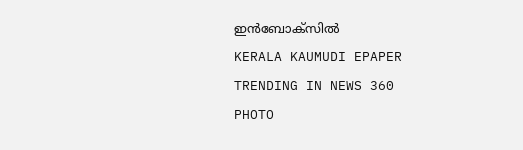ഇൻബോക്സിൽ
KERALA KAUMUDI EPAPER
TRENDING IN NEWS 360
PHOTO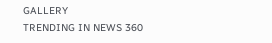GALLERY
TRENDING IN NEWS 360